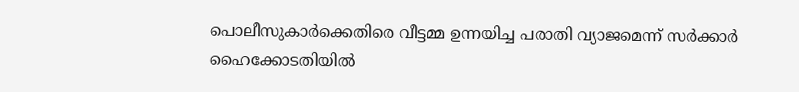പൊലീസുകാർക്കെതിരെ വീട്ടമ്മ ഉന്നയിച്ച പരാതി വ്യാജമെന്ന് സർക്കാർ ഹൈക്കോടതിയിൽ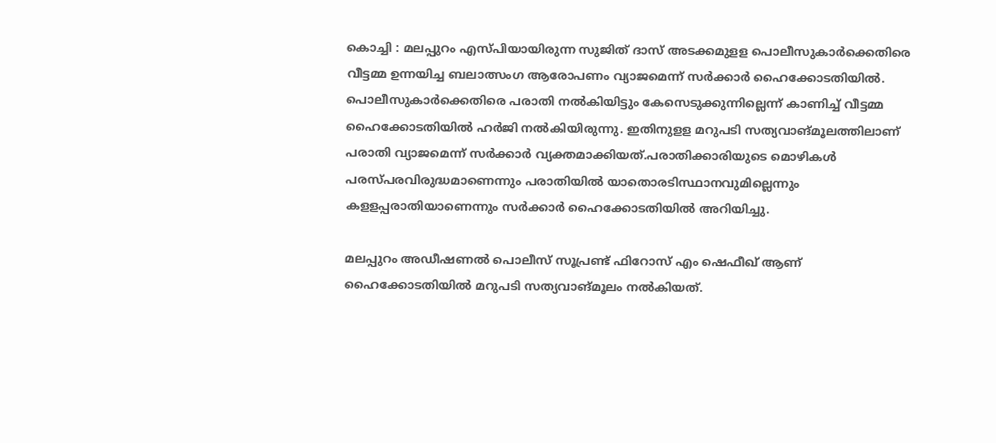കൊച്ചി : മലപ്പുറം എസ്പിയായിരുന്ന സുജിത് ദാസ് അടക്കമുളള പൊലീസുകാർക്കെതിരെ വീട്ടമ്മ ഉന്നയിച്ച ബലാത്സംഗ ആരോപണം വ്യാജമെന്ന് സർക്കാർ ഹൈക്കോടതിയില്‍. പൊലീസുകാർക്കെതിരെ പരാതി നല്‍കിയിട്ടും കേസെടുക്കുന്നില്ലെന്ന് കാണിച്ച്‌ വീട്ടമ്മ ഹൈക്കോടതിയില്‍ ഹർജി നല്‍കിയിരുന്നു. ഇതിനുളള മറുപടി സത്യവാങ്മൂലത്തിലാണ് പരാതി വ്യാജമെന്ന് സർക്കാർ വ്യക്തമാക്കിയത്.പരാതിക്കാരിയുടെ മൊഴികള്‍ പരസ്പരവിരുദ്ധമാണെന്നും പരാതിയില്‍ യാതൊരടിസ്ഥാനവുമില്ലെന്നും കളളപ്പരാതിയാണെന്നും സർക്കാർ ഹൈക്കോടതിയില്‍ അറിയിച്ചു.

മലപ്പുറം അഡീഷണല്‍ പൊലീസ് സൂപ്രണ്ട് ഫിറോസ് എം ഷെഫീഖ് ആണ് ഹൈക്കോടതിയില്‍ മറുപടി സത്യവാങ്മൂലം നല്‍കിയത്.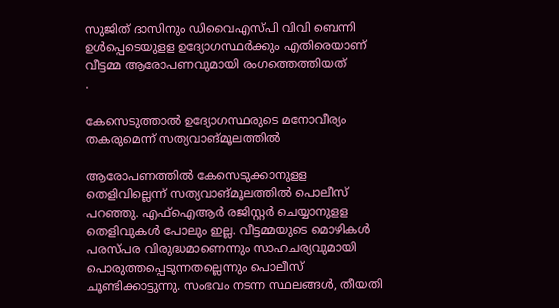സുജിത് ദാസിനും ഡിവൈഎസ്പി വിവി ബെന്നി ഉള്‍പ്പെടെയുളള ഉദ്യോഗസ്ഥർക്കും എതിരെയാണ് വീട്ടമ്മ ആരോപണവുമായി രംഗത്തെത്തിയത്
.

കേസെടുത്താൽ ഉദ്യോഗസ്ഥരുടെ മനോവീര്യം തകരുമെന്ന് സത്യവാങ്മൂലത്തില്‍

ആരോപണത്തില്‍ കേസെടുക്കാനുളള തെളിവില്ലെന്ന് സത്യവാങ്മൂലത്തില്‍ പൊലീസ് പറഞ്ഞു. എഫ്‌ഐആർ രജിസ്റ്റർ ചെയ്യാനുളള തെളിവുകള്‍ പോലും ഇല്ല. വീട്ടമ്മയുടെ മൊഴികള്‍ പരസ്പര വിരുദ്ധമാണെന്നും സാഹചര്യവുമായി പൊരുത്തപ്പെടുന്നതല്ലെന്നും പൊലീസ് ചൂണ്ടിക്കാട്ടുന്നു. സംഭവം നടന്ന സ്ഥലങ്ങള്‍, തീയതി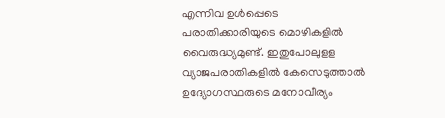എന്നിവ ഉള്‍പ്പെടെ പരാതിക്കാരിയുടെ മൊഴികളില്‍ വൈരുദ്ധ്യമുണ്ട്. ഇതുപോലുളള വ്യാജപരാതികളില്‍ കേസെടുത്താല്‍ ഉദ്യോഗസ്ഥരുടെ മനോവീര്യം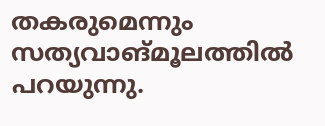തകരുമെന്നും സത്യവാങ്മൂലത്തില്‍ പറയുന്നു.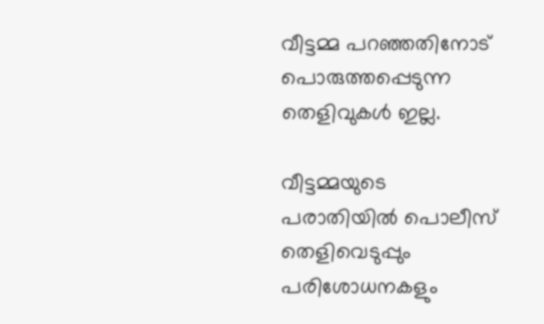വീട്ടമ്മ പറഞ്ഞതിനോട് പൊരുത്തപ്പെടുന്ന തെളിവുകള്‍ ഇല്ല.

വീട്ടമ്മയുടെ പരാതിയില്‍ പൊലീസ് തെളിവെടുപ്പും പരിശോധനകളും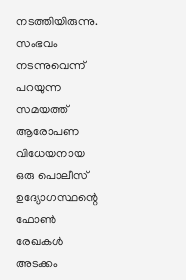നടത്തിയിരുന്നു. സംഭവം നടന്നുവെന്ന് പറയുന്ന സമയത്ത് ആരോപണ വിധേയനായ ഒരു പൊലീസ് ഉദ്യോഗസ്ഥന്റെ ഫോണ്‍ രേഖകള്‍ അടക്കം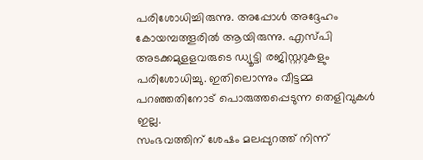പരിശോധിച്ചിരുന്നു. അപ്പോള്‍ അദ്ദേഹം കോയമ്പത്തൂരില്‍ ആയിരുന്നു. എസ്പി അടക്കമുളളവരുടെ ഡ്യൂട്ടി രജിസ്റ്ററുകളും പരിശോധിച്ചു. ഇതിലൊന്നും വീട്ടമ്മ പറഞ്ഞതിനോട് പൊരുത്തപ്പെടുന്ന തെളിവുകള്‍ ഇല്ല.
സംഭവത്തിന് ശേഷം മലപ്പുറത്ത് നിന്ന്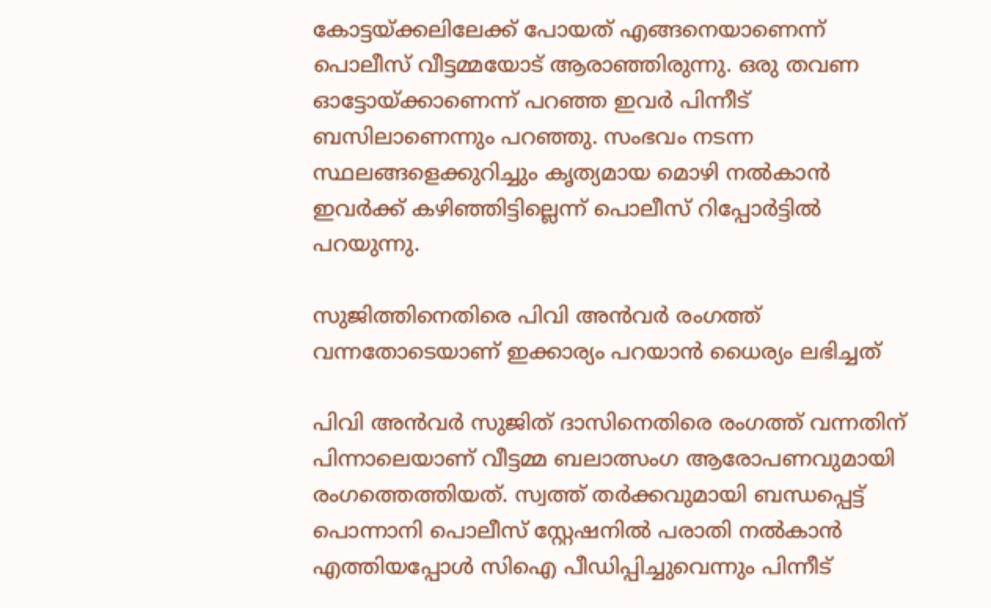കോട്ടയ്‌ക്കലിലേക്ക് പോയത് എങ്ങനെയാണെന്ന് പൊലീസ് വീട്ടമ്മയോട് ആരാഞ്ഞിരുന്നു. ഒരു തവണ ഓട്ടോയ്‌ക്കാണെന്ന് പറഞ്ഞ ഇവർ പിന്നീട് ബസിലാണെന്നും പറഞ്ഞു. സംഭവം നടന്ന സ്ഥലങ്ങളെക്കുറിച്ചും കൃത്യമായ മൊഴി നല്‍കാൻ ഇവർക്ക് കഴിഞ്ഞിട്ടില്ലെന്ന് പൊലീസ് റിപ്പോർട്ടില്‍ പറയുന്നു.

സുജിത്തിനെതിരെ പിവി അൻവർ രംഗത്ത് വന്നതോടെയാണ് ഇക്കാര്യം പറയാൻ ധൈര്യം ലഭിച്ചത്

പിവി അൻവർ സുജിത് ദാസിനെതിരെ രംഗത്ത് വന്നതിന് പിന്നാലെയാണ് വീട്ടമ്മ ബലാത്സംഗ ആരോപണവുമായി രംഗത്തെത്തിയത്. സ്വത്ത് തർക്കവുമായി ബന്ധപ്പെട്ട് പൊന്നാനി പൊലീസ് സ്റ്റേഷനില്‍ പരാതി നല്‍കാൻ എത്തിയപ്പോള്‍ സിഐ പീഡിപ്പിച്ചുവെന്നും പിന്നീട്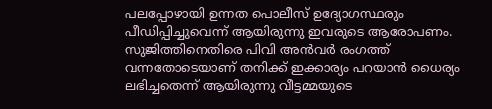പലപ്പോഴായി ഉന്നത പൊലീസ് ഉദ്യോഗസ്ഥരും പീഡിപ്പിച്ചുവെന്ന് ആയിരുന്നു ഇവരുടെ ആരോപണം. സുജിത്തിനെതിരെ പിവി അൻവർ രംഗത്ത് വന്നതോടെയാണ് തനിക്ക് ഇക്കാര്യം പറയാൻ ധൈര്യം ലഭിച്ചതെന്ന് ആയിരുന്നു വീട്ടമ്മയുടെ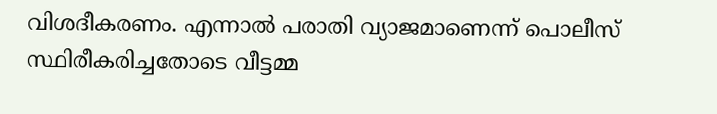വിശദീകരണം. എന്നാല്‍ പരാതി വ്യാജമാണെന്ന് പൊലീസ് സ്ഥിരീകരിച്ചതോടെ വീട്ടമ്മ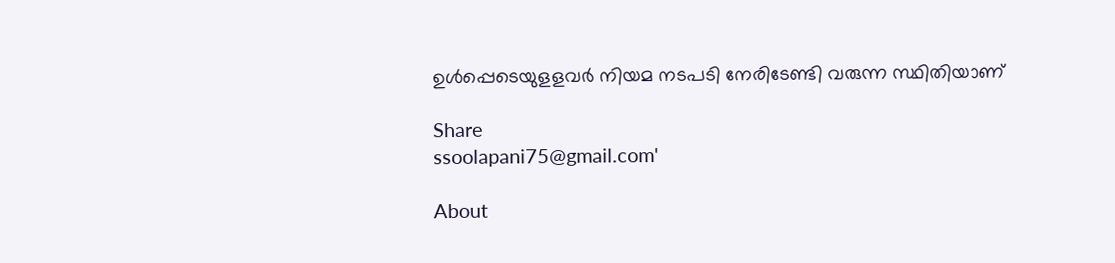ഉള്‍പ്പെടെയുളളവർ നിയമ നടപടി നേരിടേണ്ടി വരുന്ന സ്ഥിതിയാണ്

Share
ssoolapani75@gmail.com'

About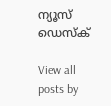ന്യൂസ് ഡെസ്ക്

View all posts by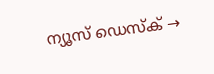ന്യൂസ് ഡെസ്ക് →